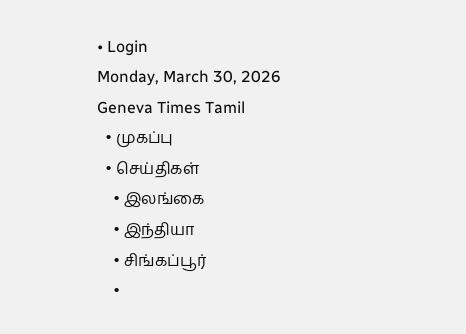• Login
Monday, March 30, 2026
Geneva Times Tamil
  • முகப்பு
  • செய்திகள்
    • இலங்கை
    • இந்தியா
    • சிங்கப்பூர்
    •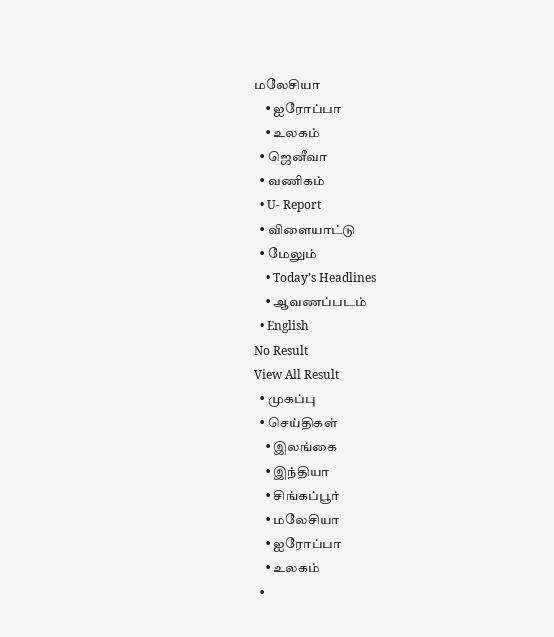மலேசியா
    • ஐரோப்பா
    • உலகம்
  • ஜெனீவா
  • வணிகம்
  • U- Report
  • விளையாட்டு
  • மேலும்
    • Today’s Headlines
    • ஆவணப்படம்
  • English
No Result
View All Result
  • முகப்பு
  • செய்திகள்
    • இலங்கை
    • இந்தியா
    • சிங்கப்பூர்
    • மலேசியா
    • ஐரோப்பா
    • உலகம்
  •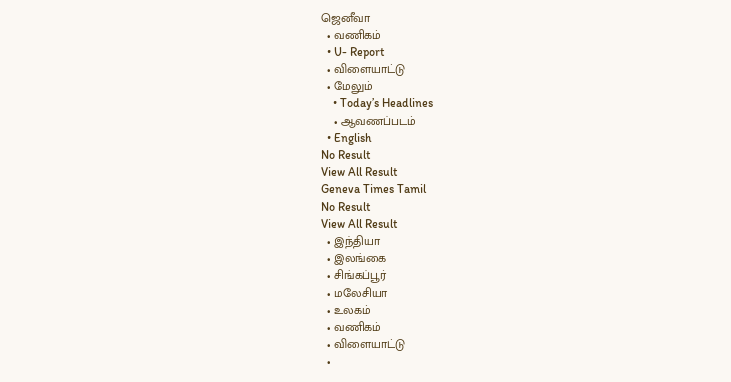ஜெனீவா
  • வணிகம்
  • U- Report
  • விளையாட்டு
  • மேலும்
    • Today’s Headlines
    • ஆவணப்படம்
  • English
No Result
View All Result
Geneva Times Tamil
No Result
View All Result
  • இந்தியா
  • இலங்கை
  • சிங்கப்பூர்
  • மலேசியா
  • உலகம்
  • வணிகம்
  • விளையாட்டு
  •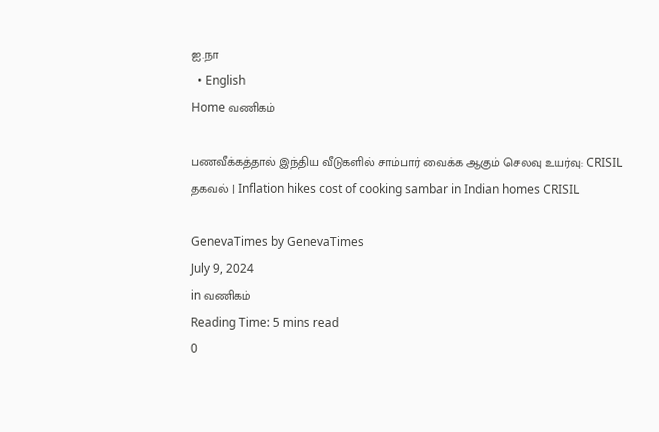ஐ.நா
  • English
Home வணிகம்

பணவீக்கத்தால் இந்திய வீடுகளில் சாம்பார் வைக்க ஆகும் செலவு உயர்வு: CRISIL தகவல் | Inflation hikes cost of cooking sambar in Indian homes CRISIL

GenevaTimes by GenevaTimes
July 9, 2024
in வணிகம்
Reading Time: 5 mins read
0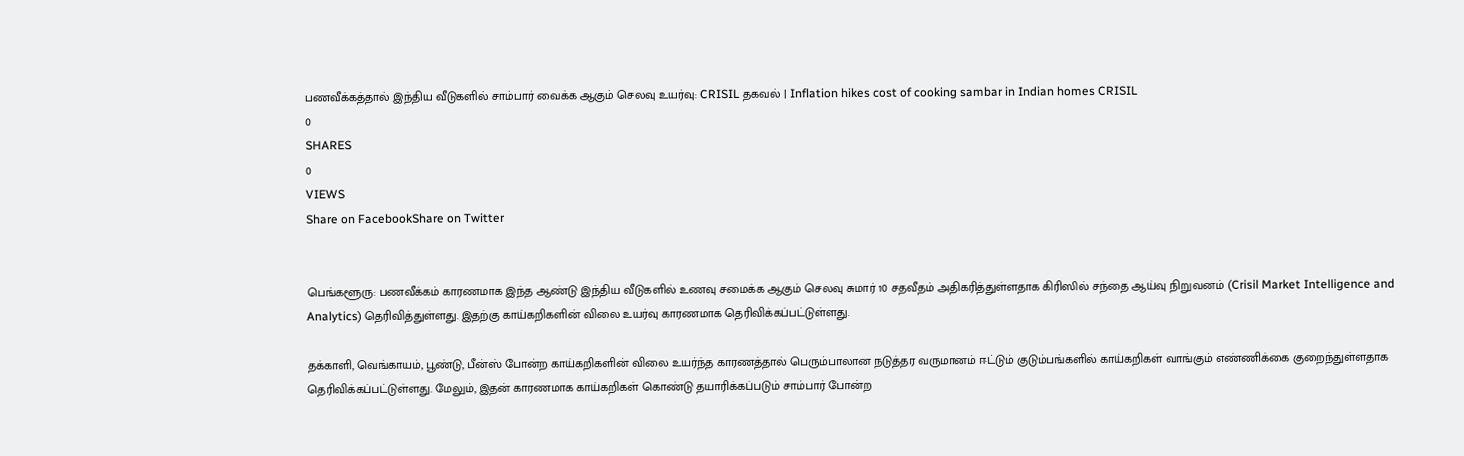பணவீக்கத்தால் இந்திய வீடுகளில் சாம்பார் வைக்க ஆகும் செலவு உயர்வு: CRISIL தகவல் | Inflation hikes cost of cooking sambar in Indian homes CRISIL
0
SHARES
0
VIEWS
Share on FacebookShare on Twitter


பெங்களூரு: பணவீக்கம் காரணமாக இந்த ஆண்டு இந்திய வீடுகளில் உணவு சமைக்க ஆகும் செலவு சுமார் 10 சதவீதம் அதிகரித்துள்ளதாக கிரிஸில் சந்தை ஆய்வு நிறுவனம் (Crisil Market Intelligence and Analytics) தெரிவித்துள்ளது. இதற்கு காய்கறிகளின் விலை உயர்வு காரணமாக தெரிவிக்கப்பட்டுள்ளது.

தக்காளி, வெங்காயம், பூண்டு, பீன்ஸ் போன்ற காய்கறிகளின் விலை உயர்ந்த காரணத்தால் பெரும்பாலான நடுத்தர வருமானம் ஈட்டும் குடும்பங்களில் காய்கறிகள் வாங்கும் எண்ணிக்கை குறைந்துள்ளதாக தெரிவிக்கப்பட்டுள்ளது. மேலும், இதன் காரணமாக காய்கறிகள் கொண்டு தயாரிக்கப்படும் சாம்பார் போன்ற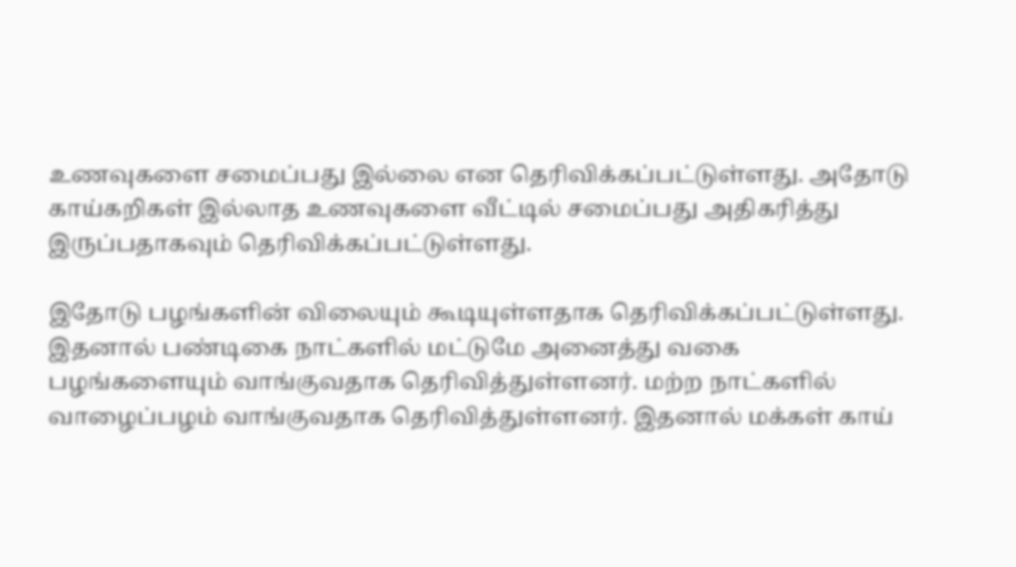உணவுகளை சமைப்பது இல்லை என தெரிவிக்கப்பட்டுள்ளது. அதோடு காய்கறிகள் இல்லாத உணவுகளை வீட்டில் சமைப்பது அதிகரித்து இருப்பதாகவும் தெரிவிக்கப்பட்டுள்ளது.

இதோடு பழங்களின் விலையும் கூடியுள்ளதாக தெரிவிக்கப்பட்டுள்ளது. இதனால் பண்டிகை நாட்களில் மட்டுமே அனைத்து வகை பழங்களையும் வாங்குவதாக தெரிவித்துள்ளனர். மற்ற நாட்களில் வாழைப்பழம் வாங்குவதாக தெரிவித்துள்ளனர். இதனால் மக்கள் காய்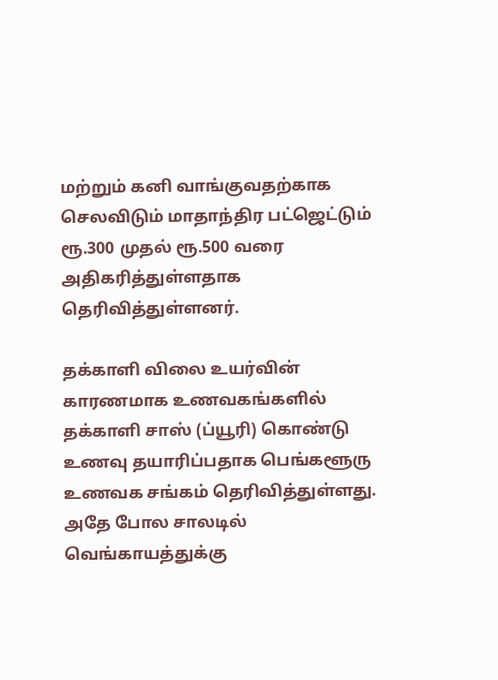மற்றும் கனி வாங்குவதற்காக செலவிடும் மாதாந்திர பட்ஜெட்டும் ரூ.300 முதல் ரூ.500 வரை அதிகரித்துள்ளதாக தெரிவித்துள்ளனர்.

தக்காளி விலை உயர்வின் காரணமாக உணவகங்களில் தக்காளி சாஸ் (ப்யூரி) கொண்டு உணவு தயாரிப்பதாக பெங்களூரு உணவக சங்கம் தெரிவித்துள்ளது. அதே போல சாலடில் வெங்காயத்துக்கு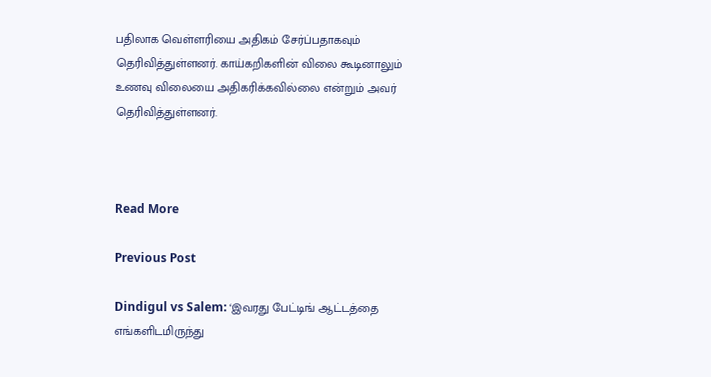பதிலாக வெள்ளரியை அதிகம் சேர்ப்பதாகவும் தெரிவித்துள்ளனர். காய்கறிகளின் விலை கூடினாலும் உணவு விலையை அதிகரிக்கவில்லை என்றும் அவர் தெரிவித்துள்ளனர்.



Read More

Previous Post

Dindigul vs Salem: ‘இவரது பேட்டிங் ஆட்டத்தை எங்களிடமிருந்து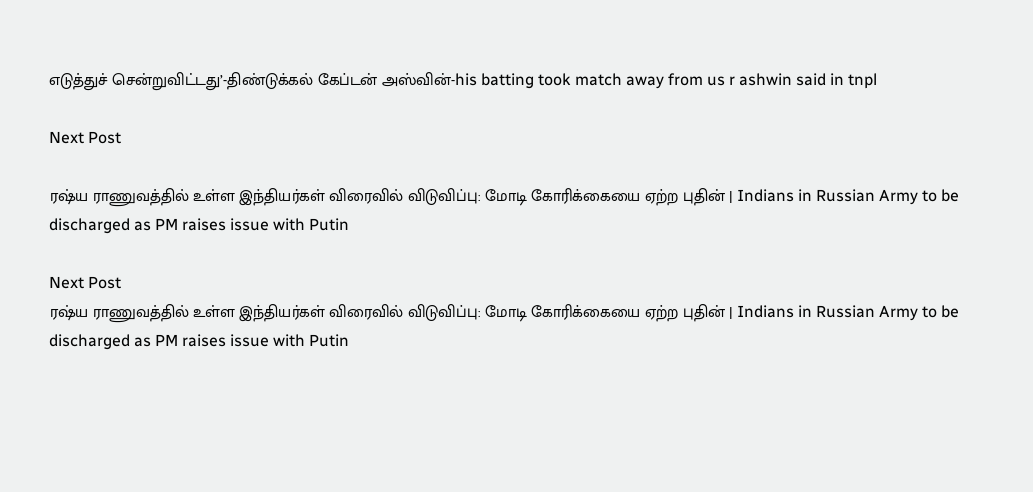எடுத்துச் சென்றுவிட்டது’-திண்டுக்கல் கேப்டன் அஸ்வின்-his batting took match away from us r ashwin said in tnpl

Next Post

ரஷ்ய ராணுவத்தில் உள்ள இந்தியர்கள் விரைவில் விடுவிப்பு: மோடி கோரிக்கையை ஏற்ற புதின் | Indians in Russian Army to be discharged as PM raises issue with Putin

Next Post
ரஷ்ய ராணுவத்தில் உள்ள இந்தியர்கள் விரைவில் விடுவிப்பு: மோடி கோரிக்கையை ஏற்ற புதின் | Indians in Russian Army to be discharged as PM raises issue with Putin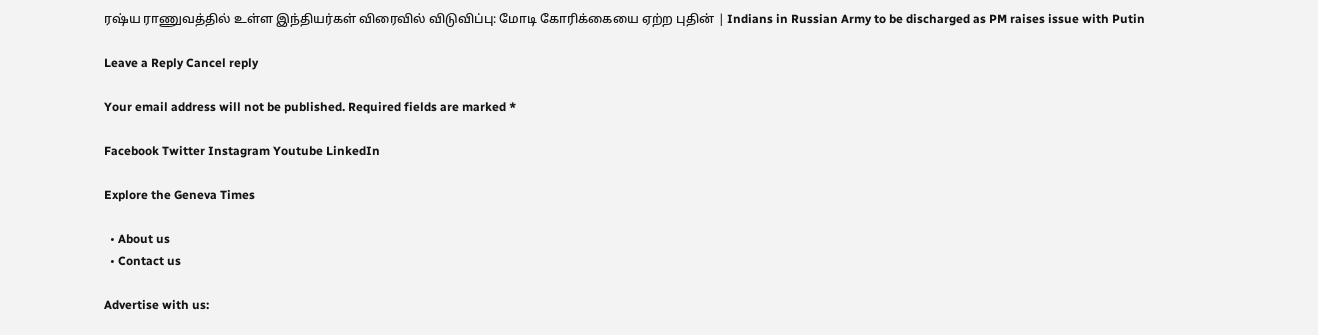ரஷ்ய ராணுவத்தில் உள்ள இந்தியர்கள் விரைவில் விடுவிப்பு: மோடி கோரிக்கையை ஏற்ற புதின் | Indians in Russian Army to be discharged as PM raises issue with Putin

Leave a Reply Cancel reply

Your email address will not be published. Required fields are marked *

Facebook Twitter Instagram Youtube LinkedIn

Explore the Geneva Times

  • About us
  • Contact us

Advertise with us: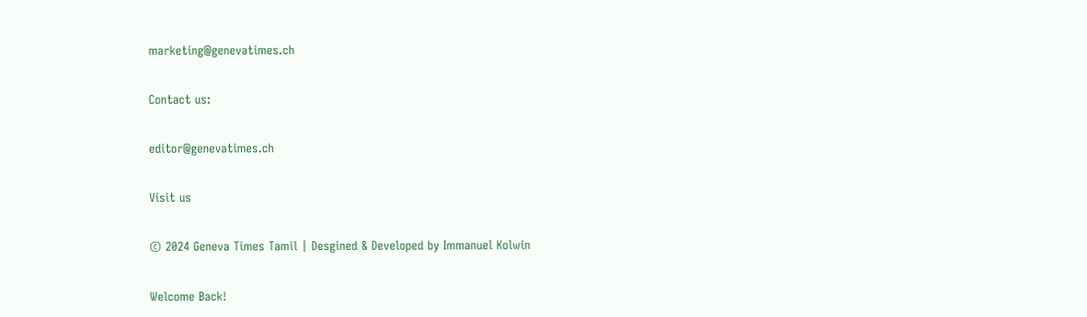marketing@genevatimes.ch

Contact us:

editor@genevatimes.ch

Visit us

© 2024 Geneva Times Tamil | Desgined & Developed by Immanuel Kolwin

Welcome Back!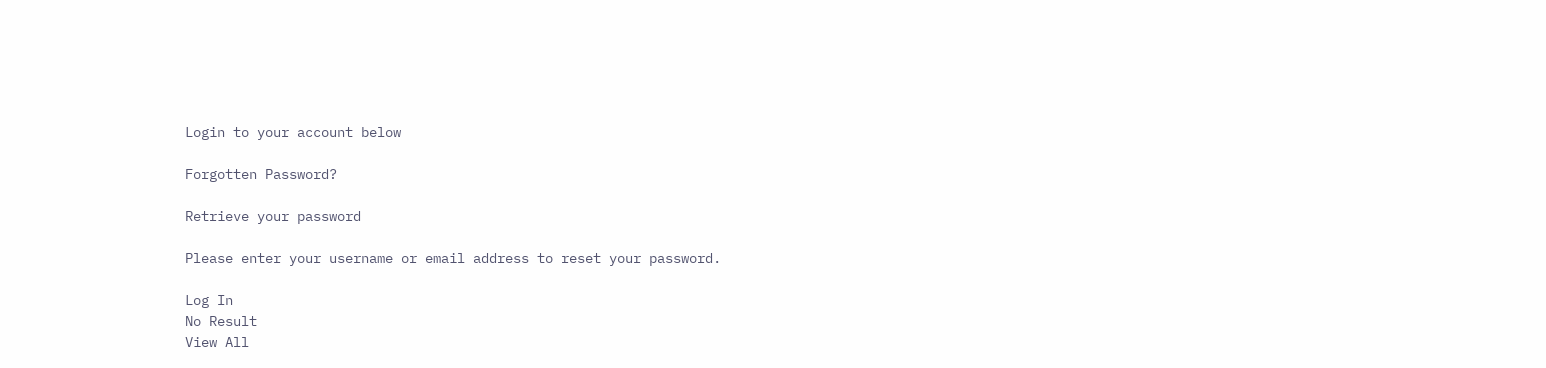Login to your account below

Forgotten Password?

Retrieve your password

Please enter your username or email address to reset your password.

Log In
No Result
View All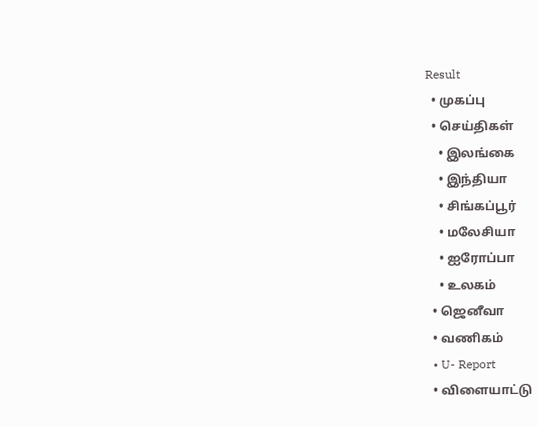Result
  • முகப்பு
  • செய்திகள்
    • இலங்கை
    • இந்தியா
    • சிங்கப்பூர்
    • மலேசியா
    • ஐரோப்பா
    • உலகம்
  • ஜெனீவா
  • வணிகம்
  • U- Report
  • விளையாட்டு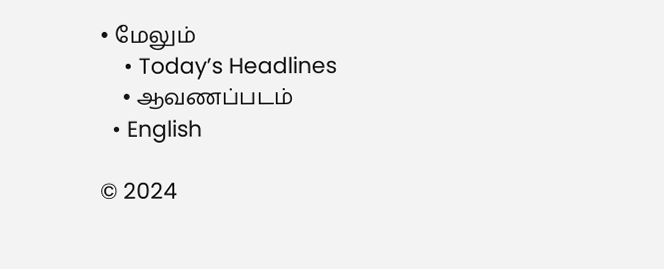• மேலும்
    • Today’s Headlines
    • ஆவணப்படம்
  • English

© 2024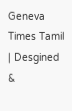Geneva Times Tamil | Desgined &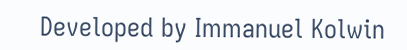Developed by Immanuel Kolwin